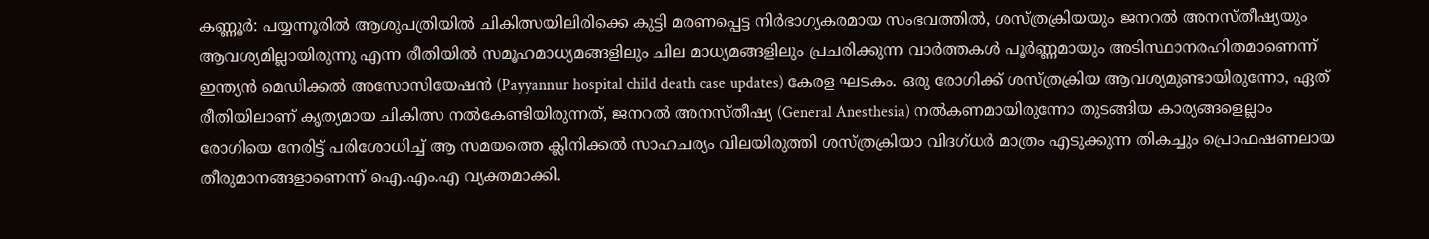കണ്ണൂർ: പയ്യന്നൂരിൽ ആശുപത്രിയിൽ ചികിത്സയിലിരിക്കെ കുട്ടി മരണപ്പെട്ട നിർഭാഗ്യകരമായ സംഭവത്തിൽ, ശസ്ത്രക്രിയയും ജനറൽ അനസ്തീഷ്യയും ആവശ്യമില്ലായിരുന്നു എന്ന രീതിയിൽ സമൂഹമാധ്യമങ്ങളിലും ചില മാധ്യമങ്ങളിലും പ്രചരിക്കുന്ന വാർത്തകൾ പൂർണ്ണമായും അടിസ്ഥാനരഹിതമാണെന്ന് ഇന്ത്യൻ മെഡിക്കൽ അസോസിയേഷൻ (Payyannur hospital child death case updates) കേരള ഘടകം. ഒരു രോഗിക്ക് ശസ്ത്രക്രിയ ആവശ്യമുണ്ടായിരുന്നോ, ഏത് രീതിയിലാണ് കൃത്യമായ ചികിത്സ നൽകേണ്ടിയിരുന്നത്, ജനറൽ അനസ്തീഷ്യ (General Anesthesia) നൽകണമായിരുന്നോ തുടങ്ങിയ കാര്യങ്ങളെല്ലാം രോഗിയെ നേരിട്ട് പരിശോധിച്ച് ആ സമയത്തെ ക്ലിനിക്കൽ സാഹചര്യം വിലയിരുത്തി ശസ്ത്രക്രിയാ വിദഗ്ധർ മാത്രം എടുക്കുന്ന തികച്ചും പ്രൊഫഷണലായ തീരുമാനങ്ങളാണെന്ന് ഐ.എം.എ വ്യക്തമാക്കി.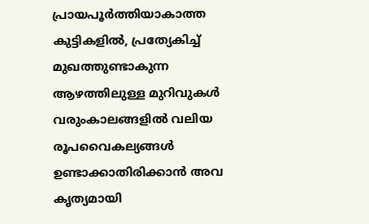പ്രായപൂർത്തിയാകാത്ത കുട്ടികളിൽ, പ്രത്യേകിച്ച് മുഖത്തുണ്ടാകുന്ന ആഴത്തിലുള്ള മുറിവുകൾ വരുംകാലങ്ങളിൽ വലിയ രൂപവൈകല്യങ്ങൾ ഉണ്ടാക്കാതിരിക്കാൻ അവ കൃത്യമായി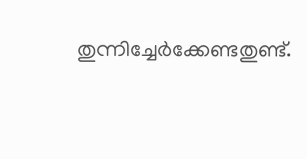തുന്നിച്ചേർക്കേണ്ടതുണ്ട്.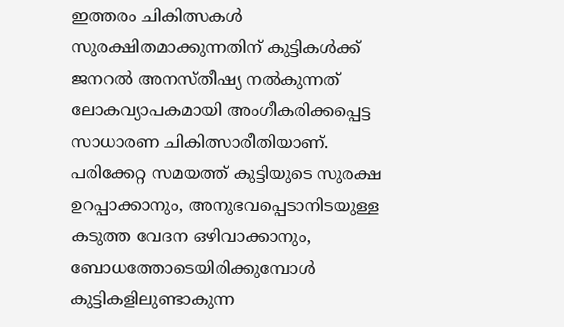ഇത്തരം ചികിത്സകൾ സുരക്ഷിതമാക്കുന്നതിന് കുട്ടികൾക്ക് ജനറൽ അനസ്തീഷ്യ നൽകുന്നത് ലോകവ്യാപകമായി അംഗീകരിക്കപ്പെട്ട സാധാരണ ചികിത്സാരീതിയാണ്. പരിക്കേറ്റ സമയത്ത് കുട്ടിയുടെ സുരക്ഷ ഉറപ്പാക്കാനും, അനുഭവപ്പെടാനിടയുള്ള കടുത്ത വേദന ഒഴിവാക്കാനും, ബോധത്തോടെയിരിക്കുമ്പോൾ കുട്ടികളിലുണ്ടാകുന്ന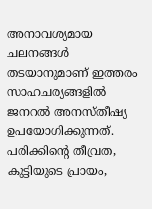അനാവശ്യമായ ചലനങ്ങൾ തടയാനുമാണ് ഇത്തരം സാഹചര്യങ്ങളിൽ ജനറൽ അനസ്തീഷ്യ ഉപയോഗിക്കുന്നത്. പരിക്കിന്റെ തീവ്രത, കുട്ടിയുടെ പ്രായം,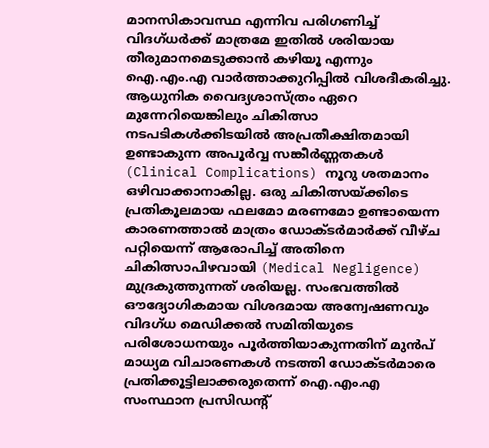മാനസികാവസ്ഥ എന്നിവ പരിഗണിച്ച് വിദഗ്ധർക്ക് മാത്രമേ ഇതിൽ ശരിയായ തീരുമാനമെടുക്കാൻ കഴിയൂ എന്നും ഐ.എം.എ വാർത്താക്കുറിപ്പിൽ വിശദീകരിച്ചു.
ആധുനിക വൈദ്യശാസ്ത്രം ഏറെ മുന്നേറിയെങ്കിലും ചികിത്സാ നടപടികൾക്കിടയിൽ അപ്രതീക്ഷിതമായി ഉണ്ടാകുന്ന അപൂർവ്വ സങ്കീർണ്ണതകൾ (Clinical Complications) നൂറു ശതമാനം ഒഴിവാക്കാനാകില്ല. ഒരു ചികിത്സയ്ക്കിടെ പ്രതികൂലമായ ഫലമോ മരണമോ ഉണ്ടായെന്ന കാരണത്താൽ മാത്രം ഡോക്ടർമാർക്ക് വീഴ്ച പറ്റിയെന്ന് ആരോപിച്ച് അതിനെ ചികിത്സാപിഴവായി (Medical Negligence) മുദ്രകുത്തുന്നത് ശരിയല്ല. സംഭവത്തിൽ ഔദ്യോഗികമായ വിശദമായ അന്വേഷണവും വിദഗ്ധ മെഡിക്കൽ സമിതിയുടെ പരിശോധനയും പൂർത്തിയാകുന്നതിന് മുൻപ് മാധ്യമ വിചാരണകൾ നടത്തി ഡോക്ടർമാരെ പ്രതിക്കൂട്ടിലാക്കരുതെന്ന് ഐ.എം.എ സംസ്ഥാന പ്രസിഡന്റ്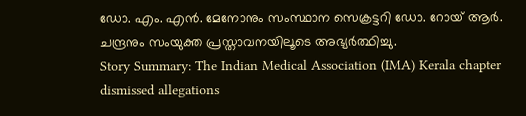ഡോ. എം. എൻ. മേനോനും സംസ്ഥാന സെക്രട്ടറി ഡോ. റോയ് ആർ. ചന്ദ്രനും സംയുക്ത പ്രസ്താവനയിലൂടെ അഭ്യർത്ഥിച്ചു.
Story Summary: The Indian Medical Association (IMA) Kerala chapter dismissed allegations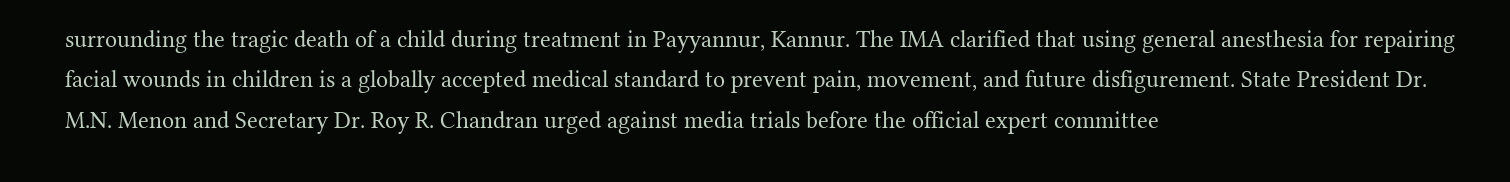surrounding the tragic death of a child during treatment in Payyannur, Kannur. The IMA clarified that using general anesthesia for repairing facial wounds in children is a globally accepted medical standard to prevent pain, movement, and future disfigurement. State President Dr. M.N. Menon and Secretary Dr. Roy R. Chandran urged against media trials before the official expert committee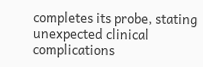completes its probe, stating unexpected clinical complications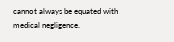cannot always be equated with medical negligence.